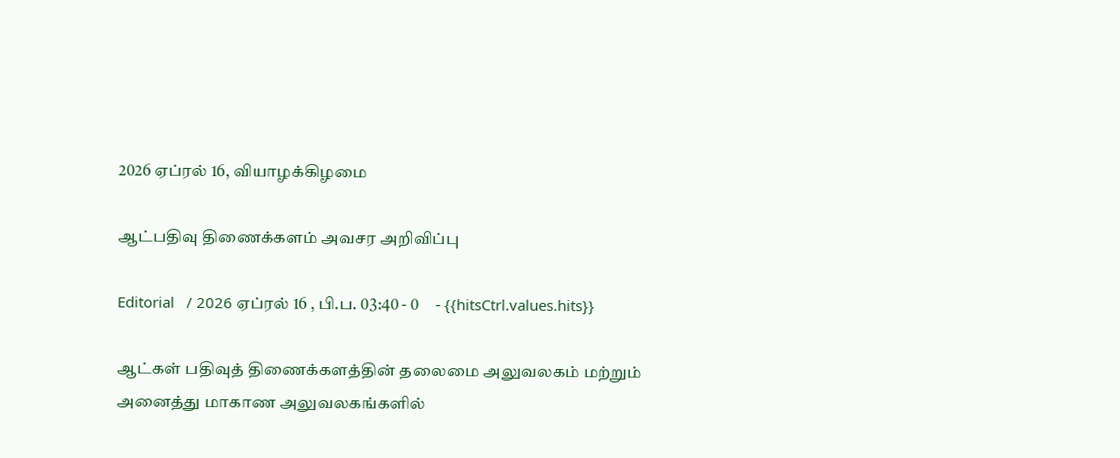2026 ஏப்ரல் 16, வியாழக்கிழமை

ஆட்பதிவு திணைக்களம் அவசர அறிவிப்பு

Editorial   / 2026 ஏப்ரல் 16 , பி.ப. 03:40 - 0     - {{hitsCtrl.values.hits}}

ஆட்கள் பதிவுத் திணைக்களத்தின் தலைமை அலுவலகம் மற்றும் அனைத்து மாகாண அலுவலகங்களில்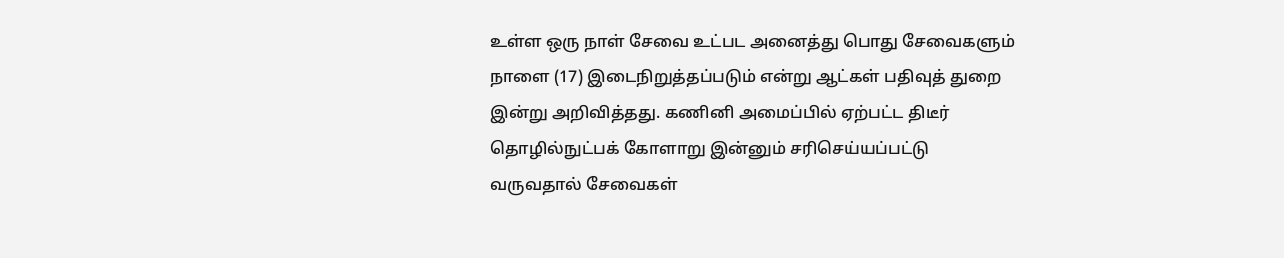உள்ள ஒரு நாள் சேவை உட்பட அனைத்து பொது சேவைகளும் நாளை (17) இடைநிறுத்தப்படும் என்று ஆட்கள் பதிவுத் துறை இன்று அறிவித்தது. கணினி அமைப்பில் ஏற்பட்ட திடீர் தொழில்நுட்பக் கோளாறு இன்னும் சரிசெய்யப்பட்டு வருவதால் சேவைகள்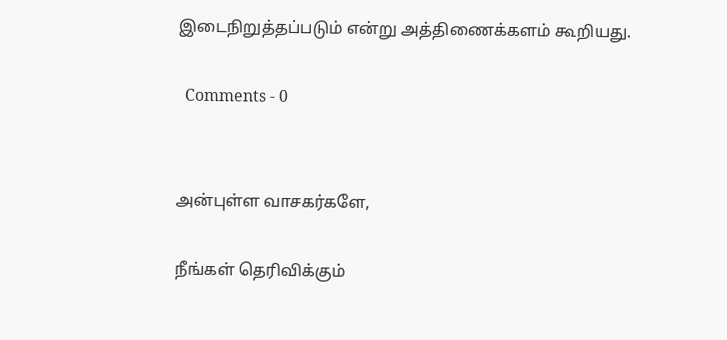இடைநிறுத்தப்படும் என்று அத்திணைக்களம் கூறியது.

  Comments - 0


அன்புள்ள வாசகர்களே,

நீங்கள் தெரிவிக்கும்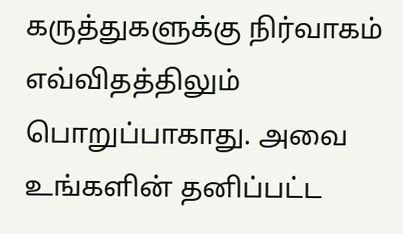கருத்துகளுக்கு நிர்வாகம் எவ்விதத்திலும் பொறுப்பாகாது. அவை உங்களின் தனிப்பட்ட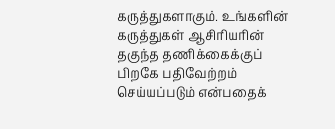கருத்துகளாகும். உங்களின் கருத்துகள் ஆசிரியரின் தகுந்த தணிக்கைக்குப் பிறகே பதிவேற்றம் செய்யப்படும் என்பதைக்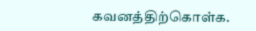கவனத்திற்கொள்க.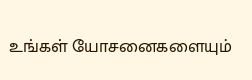உங்கள் யோசனைகளையும்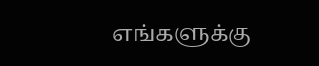எங்களுக்கு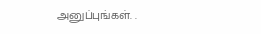அனுப்புங்கள். .